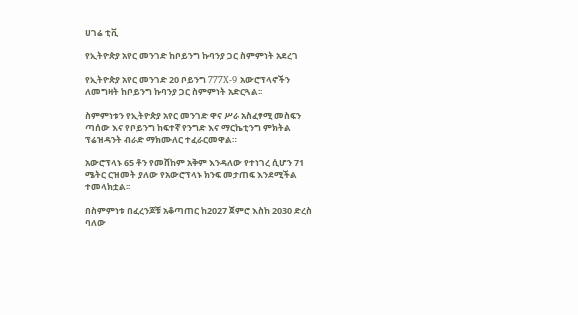ሀገሬ ቲቪ

የኢትዮጵያ አየር መንገድ ከቦይንግ ኩባንያ ጋር ስምምነት አደረገ

የኢትዮጵያ አየር መንገድ 20 ቦይንግ 777X-9 አውሮፕላኖችን ለመግዛት ከቦይንግ ኩባንያ ጋር ስምምነት አድርጓል፡፡

ስምምነቱን የኢትዮጵያ አየር መንገድ ዋና ሥራ አስፈፃሚ መስፍን ጣሰው እና የቦይንግ ከፍተኛ የንግድ እና ማርኬቲንግ ምክትል ፕሬዝዳንት ብራድ ማክሙለር ተፈራርመዋል።

አውሮፕላኑ 65 ቶን የመሸከም አቅም እንዳለው የተነገረ ሲሆን 71 ሜትር ርዝመት ያለው የአውሮፕላኑ ክንፍ መታጠፍ እንደሚችል ተመላክቷል፡፡

በስምምነቱ በፈረንጆቹ አቆጣጠር ከ2027 ጀምሮ እስከ 2030 ድረስ ባለው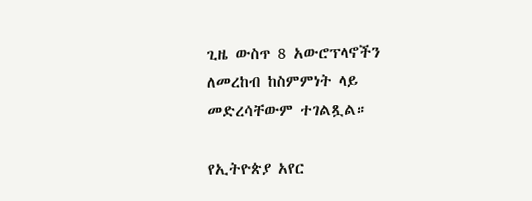ጊዜ ውስጥ 8 አውሮፕላኖችን ለመረከብ ከስምምነት ላይ መድረሳቸውም ተገልጿል።

የኢትዮጵያ አየር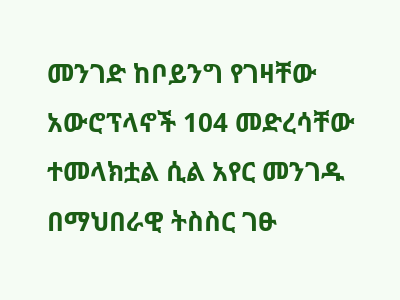መንገድ ከቦይንግ የገዛቸው አውሮፕላኖች 104 መድረሳቸው ተመላክቷል ሲል አየር መንገዱ በማህበራዊ ትስስር ገፁ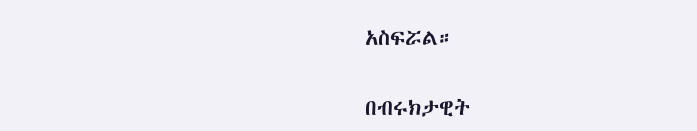አስፍሯል።

በብሩክታዊት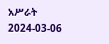አሥራት
2024-03-06